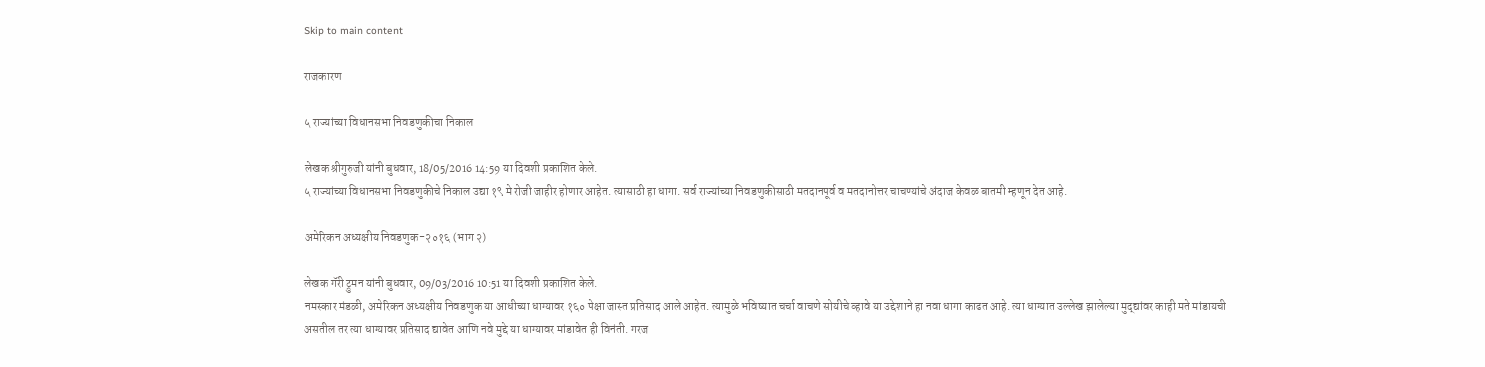Skip to main content

राजकारण

५ राज्यांच्या विधानसभा निवडणुकीचा निकाल

लेखक श्रीगुरुजी यांनी बुधवार, 18/05/2016 14:59 या दिवशी प्रकाशित केले.
५ राज्यांच्या विधानसभा निवडणुकीचे निकाल उद्या १९ मे रोजी जाहीर होणार आहेत. त्यासाठी हा धागा. सर्व राज्यांच्या निवडणुकीसाठी मतदानपूर्व व मतदानोत्तर चाचण्यांचे अंदाज केवळ बातमी म्हणून देत आहे.

अमेरिकन अध्यक्षीय निवडणुक-२०१६ (भाग २)

लेखक गॅरी ट्रुमन यांनी बुधवार, 09/03/2016 10:51 या दिवशी प्रकाशित केले.
नमस्कार मंडळी, अमेरिकन अध्यक्षीय निवडणुक या आधीच्या धाग्यावर १६० पेक्षा जास्त प्रतिसाद आले आहेत. त्यामुळे भविष्यात चर्चा वाचणे सोयीचे व्हावे या उद्देशाने हा नवा धागा काढत आहे. त्या धाग्यात उल्लेख झालेल्या मुद्द्यांवर काही मते मांडायची असतील तर त्या धाग्यावर प्रतिसाद द्यावेत आणि नवे मुद्दे या धाग्यावर मांडावेत ही विनंती. गरज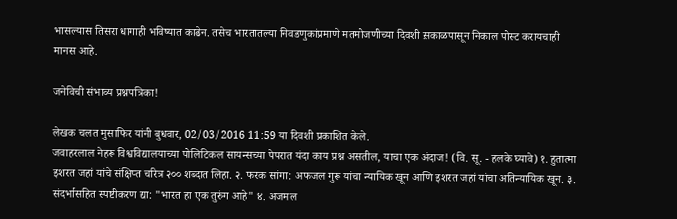भासल्यास तिसरा धागाही भविष्यात काढेन. तसेच भारतातल्या निवडणुकांप्रमाणे मतमोजणीच्या दिवशी स़काळपासून निकाल पोस्ट करायचाही मानस आहे.

जनेविची संभाव्य प्रश्नपत्रिका!

लेखक चलत मुसाफिर यांनी बुधवार, 02/03/2016 11:59 या दिवशी प्रकाशित केले.
जवाहरलाल नेहरू विश्वविद्यालयाच्या पोलिटिकल सायन्सच्या पेपरात यंदा काय प्रश्न असतील, याचा एक अंदाज! (वि. सू. - हलके घ्यावे) १. हुतात्मा इशरत जहां यांचे संक्षिप्त चरित्र २०० शब्दात लिहा. २. फरक सांगा: अफजल गुरू यांचा न्यायिक खून आणि इशरत जहां यांचा अतिन्यायिक खून. ३. संदर्भासहित स्पष्टीकरण द्या: "भारत हा एक तुरुंग आहे" ४. अजमल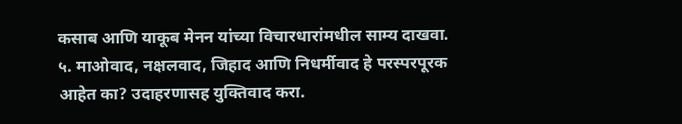कसाब आणि याकूब मेनन यांच्या विचारधारांमधील साम्य दाखवा. ५. माओवाद, नक्षलवाद, जिहाद आणि निधर्मीवाद हे परस्परपूरक आहेत का? उदाहरणासह युक्तिवाद करा.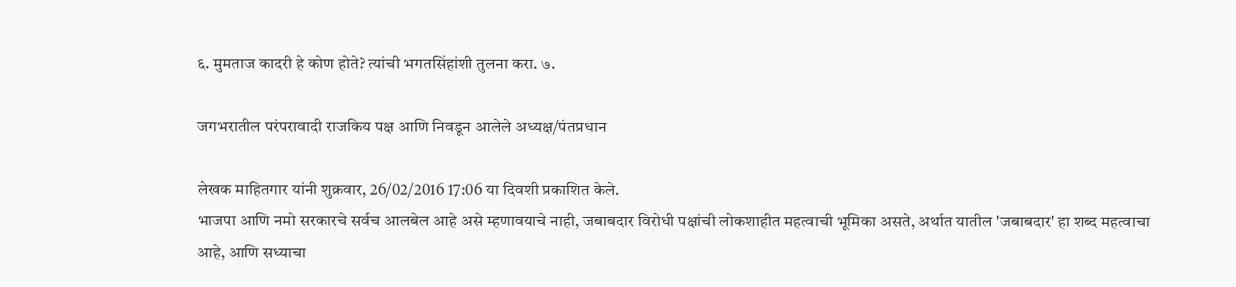६. मुमताज कादरी हे कोण होते? त्यांची भगतसिंहांशी तुलना करा. ७.

जगभरातील परंपरावादी राजकिय पक्ष आणि निवडून आलेले अध्यक्ष/पंतप्रधान

लेखक माहितगार यांनी शुक्रवार, 26/02/2016 17:06 या दिवशी प्रकाशित केले.
भाजपा आणि नमो सरकारचे सर्वच आलबेल आहे असे म्हणावयाचे नाही, जबाबदार विरोधी पक्षांची लोकशाहीत महत्वाची भूमिका असते, अर्थात यातील 'जबाबदार' हा शब्द महत्वाचा आहे, आणि सध्याचा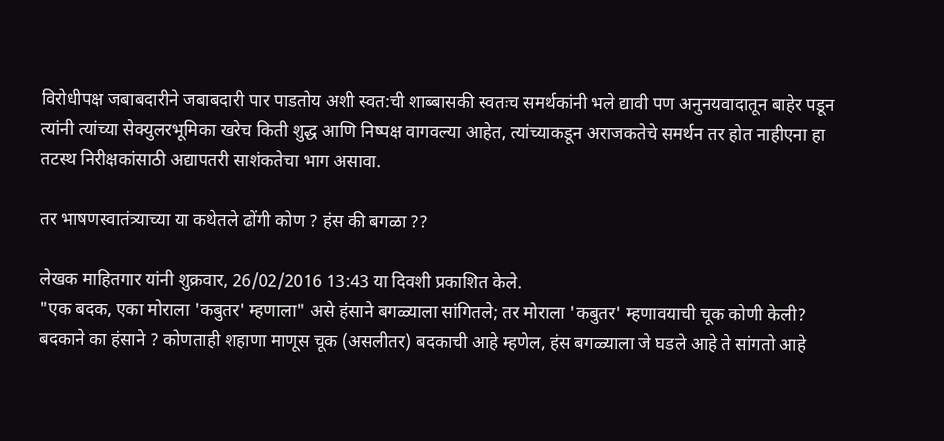विरोधीपक्ष जबाबदारीने जबाबदारी पार पाडतोय अशी स्वत:ची शाब्बासकी स्वतःच समर्थकांनी भले द्यावी पण अनुनयवादातून बाहेर पडून त्यांनी त्यांच्या सेक्युलरभूमिका खरेच किती शुद्ध आणि निष्पक्ष वागवल्या आहेत, त्यांच्याकडून अराजकतेचे समर्थन तर होत नाहीएना हा तटस्थ निरीक्षकांसाठी अद्यापतरी साशंकतेचा भाग असावा.

तर भाषणस्वातंत्र्याच्या या कथेतले ढोंगी कोण ? हंस की बगळा ??

लेखक माहितगार यांनी शुक्रवार, 26/02/2016 13:43 या दिवशी प्रकाशित केले.
"एक बदक, एका मोराला 'कबुतर' म्हणाला" असे हंसाने बगळ्याला सांगितले; तर मोराला 'कबुतर' म्हणावयाची चूक कोणी केली? बदकाने का हंसाने ? कोणताही शहाणा माणूस चूक (असलीतर) बदकाची आहे म्हणेल, हंस बगळ्याला जे घडले आहे ते सांगतो आहे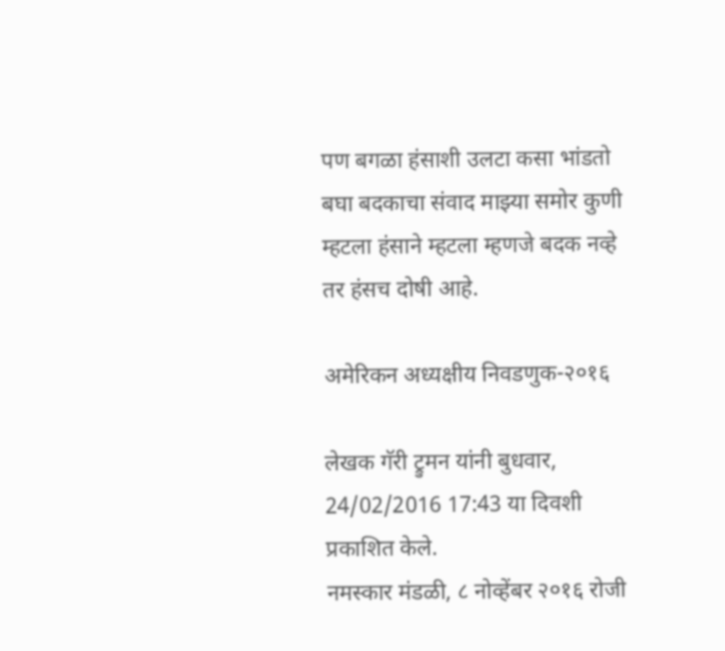पण बगळा हंसाशी उलटा कसा भांडतो बघा बदकाचा संवाद माझ्या समोर कुणी म्हटला हंसाने म्हटला म्हणजे बदक नव्हे तर हंसच दोषी आहे.

अमेरिकन अध्यक्षीय निवडणुक-२०१६

लेखक गॅरी ट्रुमन यांनी बुधवार, 24/02/2016 17:43 या दिवशी प्रकाशित केले.
नमस्कार मंडळी, ८ नोव्हेंबर २०१६ रोजी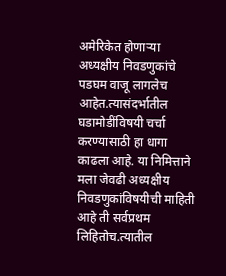अमेरिकेत होणार्‍या अध्यक्षीय निवडणुकांचे पडघम वाजू लागलेच आहेत.त्यासंदर्भातील घडामोडींविषयी चर्चा करण्यासाठी हा धागा काढला आहे. या निमित्ताने मला जेवढी अध्यक्षीय निवडणुकांविषयीची माहिती आहे ती सर्वप्रथम लिहितोच.त्यातील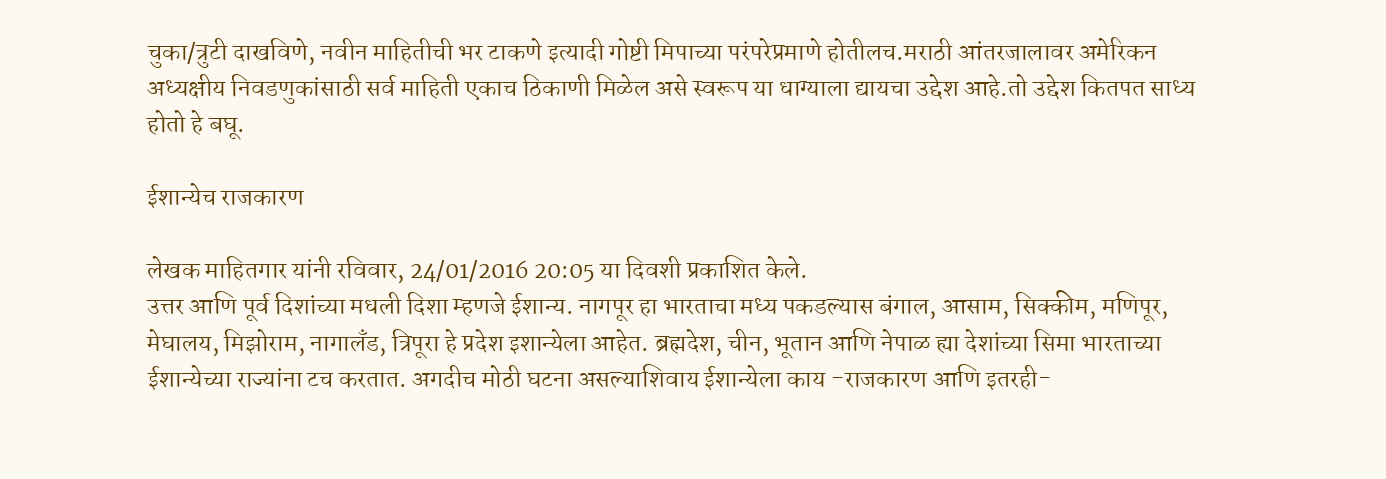चुका/त्रुटी दाखविणे, नवीन माहितीची भर टाकणे इत्यादी गोष्टी मिपाच्या परंपरेप्रमाणे होतीलच.मराठी आंतरजालावर अमेरिकन अध्यक्षीय निवडणुकांसाठी सर्व माहिती एकाच ठिकाणी मिळेल असे स्वरूप या धाग्याला द्यायचा उद्देश आहे.तो उद्देश कितपत साध्य होतो हे बघू.

ईशान्येच राजकारण

लेखक माहितगार यांनी रविवार, 24/01/2016 20:05 या दिवशी प्रकाशित केले.
उत्तर आणि पूर्व दिशांच्या मधली दिशा म्हणजे ईशान्य. नागपूर हा भारताचा मध्य पकडल्यास बंगाल, आसाम, सिक्कीम, मणिपूर, मेघालय, मिझोराम, नागालँड, त्रिपूरा हे प्रदेश इशान्येला आहेत. ब्रह्मदेश, चीन, भूतान आणि नेपाळ ह्या देशांच्या सिमा भारताच्या ईशान्येच्या राज्यांना टच करतात. अगदीच मोठी घटना असल्याशिवाय ईशान्येला काय -राजकारण आणि इतरही-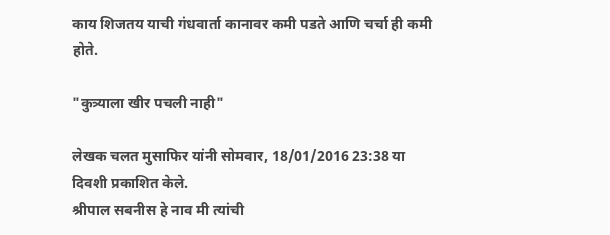काय शिजतय याची गंधवार्ता कानावर कमी पडते आणि चर्चा ही कमी होते.

"कुत्र्याला खीर पचली नाही"

लेखक चलत मुसाफिर यांनी सोमवार, 18/01/2016 23:38 या दिवशी प्रकाशित केले.
श्रीपाल सबनीस हे नाव मी त्यांची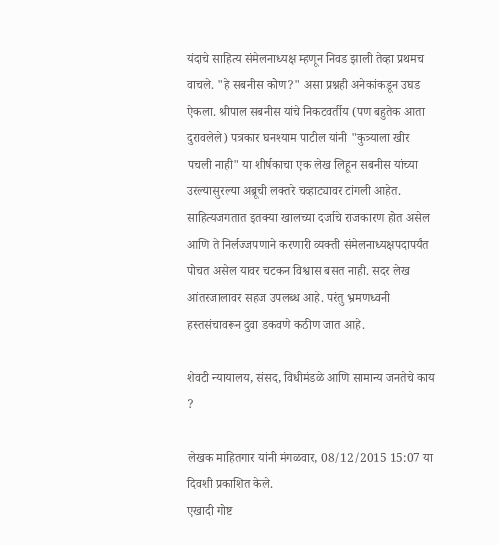यंदाचे साहित्य संमेलनाध्यक्ष म्हणून निवड झाली तेव्हा प्रथमच वाचले. "हे सबनीस कोण?" असा प्रश्नही अनेकांकडून उघड ऐकला. श्रीपाल सबनीस यांचे निकटवर्तीय (पण बहुतेक आता दुरावलेले) पत्रकार घनश्याम पाटील यांनी "कुत्र्याला खीर पचली नाही" या शीर्षकाचा एक लेख लिहून सबनीस यांच्या उरल्यासुरल्या अब्रूची लक्तरे चव्हाट्यावर टांगली आहेत. साहित्यजगतात इतक्या खालच्या दर्जाचे राजकारण होत असेल आणि ते निर्लज्जपणाने करणारी व्यक्ती संमेलनाध्यक्षपदापर्यंत पोचत असेल यावर चटकन विश्वास बसत नाही. सदर लेख आंतरजालावर सहज उपलब्ध आहे. परंतु भ्रमणध्वनी हस्तसंचावरून दुवा डकवणे कठीण जात आहे.

शेवटी न्यायालय, संसद, विधीमंडळे आणि सामान्य जनतेचे काय ?

लेखक माहितगार यांनी मंगळवार, 08/12/2015 15:07 या दिवशी प्रकाशित केले.
एखादी गोष्ट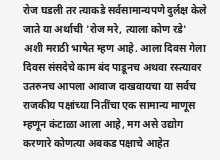रोज घडली तर त्याकडे सर्वसामान्यपणे दुर्लक्ष केले जाते या अर्थाची 'रोज मरे, त्याला कोण रडे' अशी मराठी भाषेत म्हण आहे. आला दिवस गेला दिवस संसदेचे काम बंद पाडूनच अथवा रस्त्यावर उतरुनच आपला आवाज दाखवायचा या सर्वच राजकीय पक्षांच्या नितींचा एक सामान्य माणूस म्हणून कंटाळा आला आहे, मग असे उद्योग करणारे कोणत्या अबकड पक्षाचे आहेत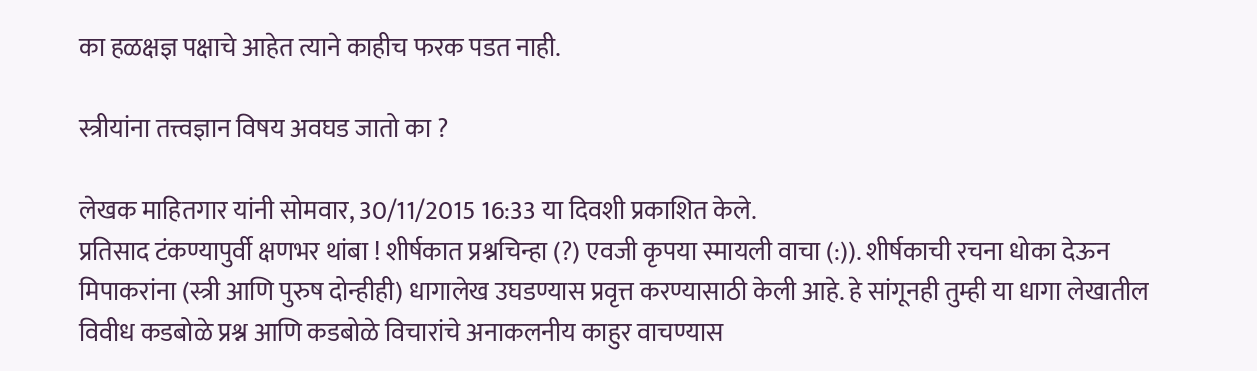का हळक्षज्ञ पक्षाचे आहेत त्याने काहीच फरक पडत नाही.

स्त्रीयांना तत्त्वज्ञान विषय अवघड जातो का ?

लेखक माहितगार यांनी सोमवार, 30/11/2015 16:33 या दिवशी प्रकाशित केले.
प्रतिसाद टंकण्यापुर्वी क्षणभर थांबा ! शीर्षकात प्रश्नचिन्हा (?) एवजी कृपया स्मायली वाचा (:)). शीर्षकाची रचना धोका देऊन मिपाकरांना (स्त्री आणि पुरुष दोन्हीही) धागालेख उघडण्यास प्रवृत्त करण्यासाठी केली आहे. हे सांगूनही तुम्ही या धागा लेखातील विवीध कडबोळे प्रश्न आणि कडबोळे विचारांचे अनाकलनीय काहुर वाचण्यास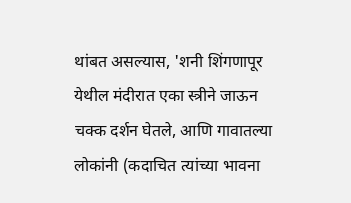थांबत असल्यास, 'शनी शिंगणापूर येथील मंदीरात एका स्त्रीने जाऊन चक्क दर्शन घेतले, आणि गावातल्या लोकांनी (कदाचित त्यांच्या भावना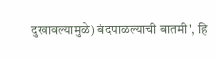दुखावल्यामुळे) बंदपाळल्याची बातमी', हि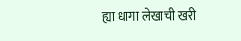ह्या धागा लेखाची खरी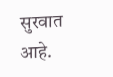सुरवात आहे.